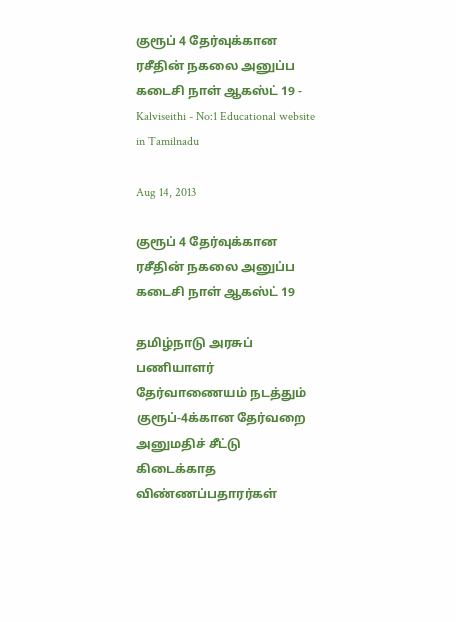குரூப் 4 தேர்வுக்கான ரசீதின் நகலை அனுப்ப கடைசி நாள் ஆகஸ்ட் 19 - Kalviseithi - No:1 Educational website in Tamilnadu

Aug 14, 2013

குரூப் 4 தேர்வுக்கான ரசீதின் நகலை அனுப்ப கடைசி நாள் ஆகஸ்ட் 19

தமிழ்நாடு அரசுப் பணியாளர் தேர்வாணையம் நடத்தும் குரூப்-4க்கான தேர்வறை அனுமதிச் சீட்டு கிடைக்காத விண்ணப்பதாரர்கள்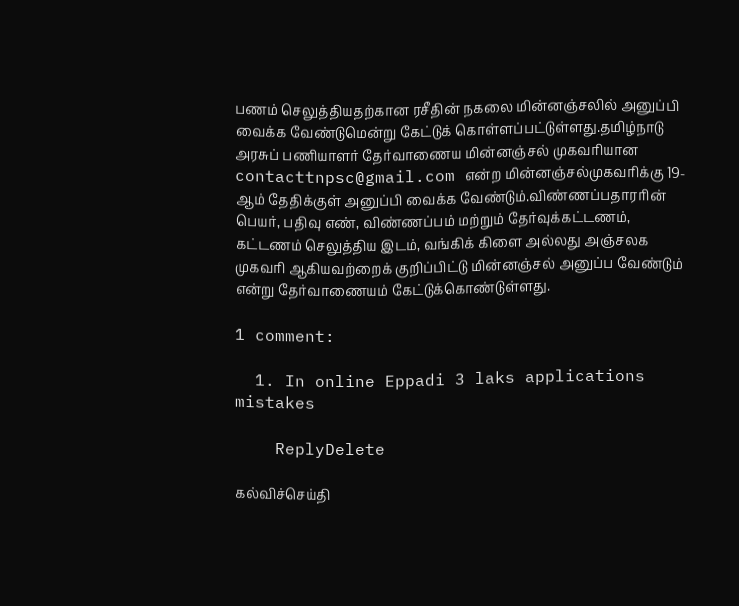பணம் செலுத்தியதற்கான ரசீதின் நகலை மின்னஞ்சலில் அனுப்பி வைக்க வேண்டுமென்று கேட்டுக் கொள்ளப்பட்டுள்ளது.தமிழ்நாடு அரசுப் பணியாளர் தேர்வாணைய மின்னஞ்சல் முகவரியான contacttnpsc@gmail.com என்ற மின்னஞ்சல்முகவரிக்கு 19-ஆம் தேதிக்குள் அனுப்பி வைக்க வேண்டும்.விண்ணப்பதாரரின் பெயர், பதிவு எண், விண்ணப்பம் மற்றும் தேர்வுக்கட்டணம், கட்டணம் செலுத்திய இடம், வங்கிக் கிளை அல்லது அஞ்சலக முகவரி ஆகியவற்றைக் குறிப்பிட்டு மின்னஞ்சல் அனுப்ப வேண்டும் என்று தேர்வாணையம் கேட்டுக்கொண்டுள்ளது.

1 comment:

  1. In online Eppadi 3 laks applications mistakes

    ReplyDelete

கல்விச்செய்தி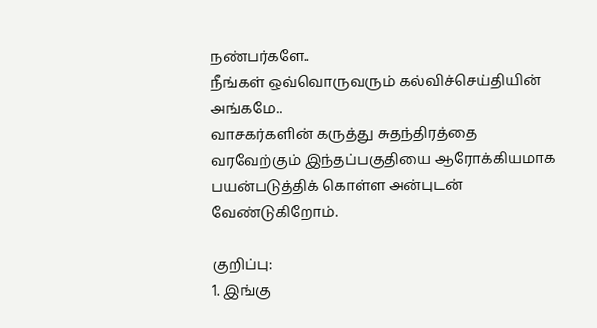நண்பர்களே..
நீங்கள் ஒவ்வொருவரும் கல்விச்செய்தியின் அங்கமே..
வாசகர்களின் கருத்து சுதந்திரத்தை வரவேற்கும் இந்தப்பகுதியை ஆரோக்கியமாக பயன்படுத்திக் கொள்ள அன்புடன் வேண்டுகிறோம்.

குறிப்பு:
1. இங்கு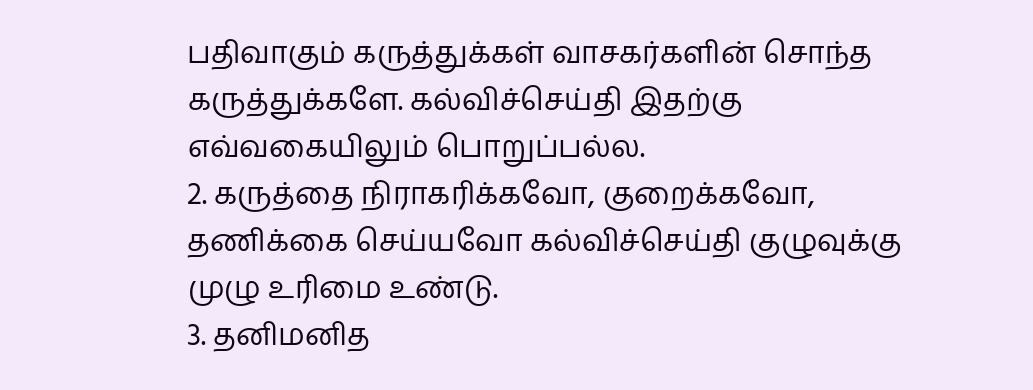பதிவாகும் கருத்துக்கள் வாசகர்களின் சொந்த கருத்துக்களே. கல்விச்செய்தி இதற்கு எவ்வகையிலும் பொறுப்பல்ல.
2. கருத்தை நிராகரிக்கவோ, குறைக்கவோ, தணிக்கை செய்யவோ கல்விச்செய்தி குழுவுக்கு முழு உரிமை உண்டு.
3. தனிமனித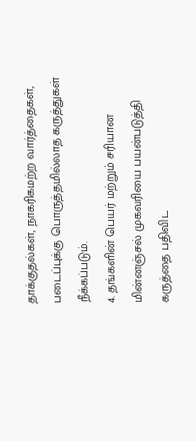தாக்குதல்கள், நாகரிகமற்ற வார்த்தைகள், படைப்புக்கு பொருத்தமில்லாத கருத்துகள் நீக்கப்படும்.
4. தங்களின் பெயர் மற்றும் சரியான மின்னஞ்சல் முகவரியை பயன்படுத்தி கருத்தை பதிவிட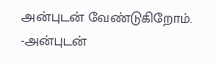அன்புடன் வேண்டுகிறோம்.
-அன்புடன்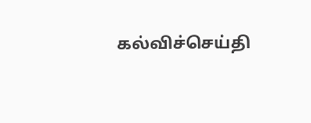கல்விச்செய்தி